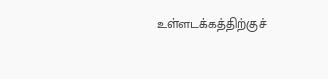உள்ளடக்கத்திற்குச்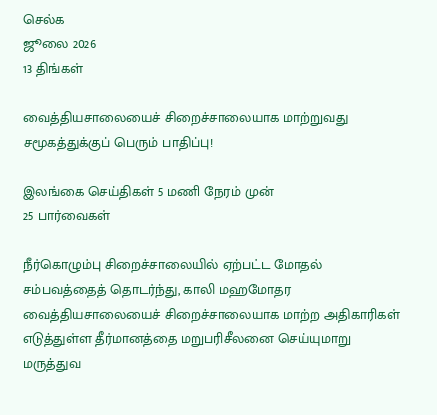செல்க
ஜூலை 2026
13 திங்கள்

வைத்தியசாலையைச் சிறைச்சாலையாக மாற்றுவது சமூகத்துக்குப் பெரும் பாதிப்பு!

இலங்கை செய்திகள் 5 மணி நேரம் முன்
25 பார்வைகள்

நீர்கொழும்பு சிறைச்சாலையில் ஏற்பட்ட மோதல் சம்பவத்தைத் தொடர்ந்து, காலி மஹமோதர வைத்தியசாலையைச் சிறைச்சாலையாக மாற்ற அதிகாரிகள் எடுத்துள்ள தீர்மானத்தை மறுபரிசீலனை செய்யுமாறு மருத்துவ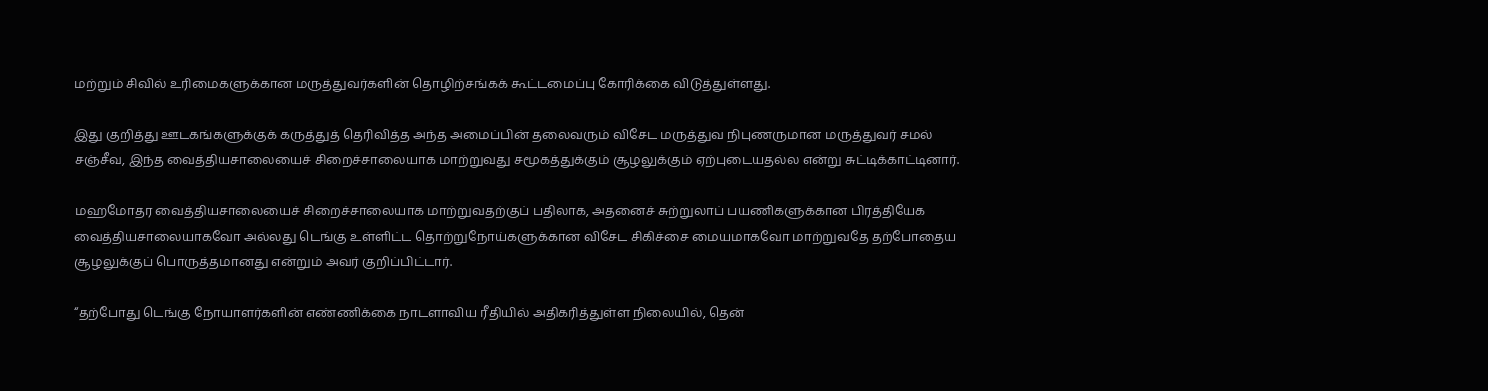மற்றும் சிவில் உரிமைகளுக்கான மருத்துவர்களின் தொழிற்சங்கக் கூட்டமைப்பு கோரிக்கை விடுத்துள்ளது.

இது குறித்து ஊடகங்களுக்குக் கருத்துத் தெரிவித்த அந்த அமைப்பின் தலைவரும் விசேட மருத்துவ நிபுணருமான மருத்துவர் சமல் சஞ்சீவ, இந்த வைத்தியசாலையைச் சிறைச்சாலையாக மாற்றுவது சமூகத்துக்கும் சூழலுக்கும் ஏற்புடையதல்ல என்று சுட்டிக்காட்டினார்.

மஹமோதர வைத்தியசாலையைச் சிறைச்சாலையாக மாற்றுவதற்குப் பதிலாக, அதனைச் சுற்றுலாப் பயணிகளுக்கான பிரத்தியேக வைத்தியசாலையாகவோ அல்லது டெங்கு உள்ளிட்ட தொற்றுநோய்களுக்கான விசேட சிகிச்சை மையமாகவோ மாற்றுவதே தற்போதைய சூழலுக்குப் பொருத்தமானது என்றும் அவர் குறிப்பிட்டார்.

“தற்போது டெங்கு நோயாளர்களின் எண்ணிக்கை நாடளாவிய ரீதியில் அதிகரித்துள்ள நிலையில், தென்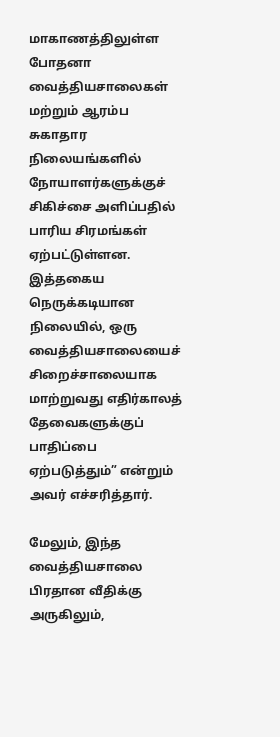மாகாணத்திலுள்ள போதனா வைத்தியசாலைகள் மற்றும் ஆரம்ப சுகாதார நிலையங்களில் நோயாளர்களுக்குச் சிகிச்சை அளிப்பதில் பாரிய சிரமங்கள் ஏற்பட்டுள்ளன. இத்தகைய நெருக்கடியான நிலையில், ஒரு வைத்தியசாலையைச் சிறைச்சாலையாக மாற்றுவது எதிர்காலத் தேவைகளுக்குப் பாதிப்பை ஏற்படுத்தும்” என்றும் அவர் எச்சரித்தார்.

மேலும், இந்த வைத்தியசாலை பிரதான வீதிக்கு அருகிலும்,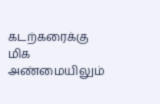கடற்கரைக்கு மிக அண்மையிலும்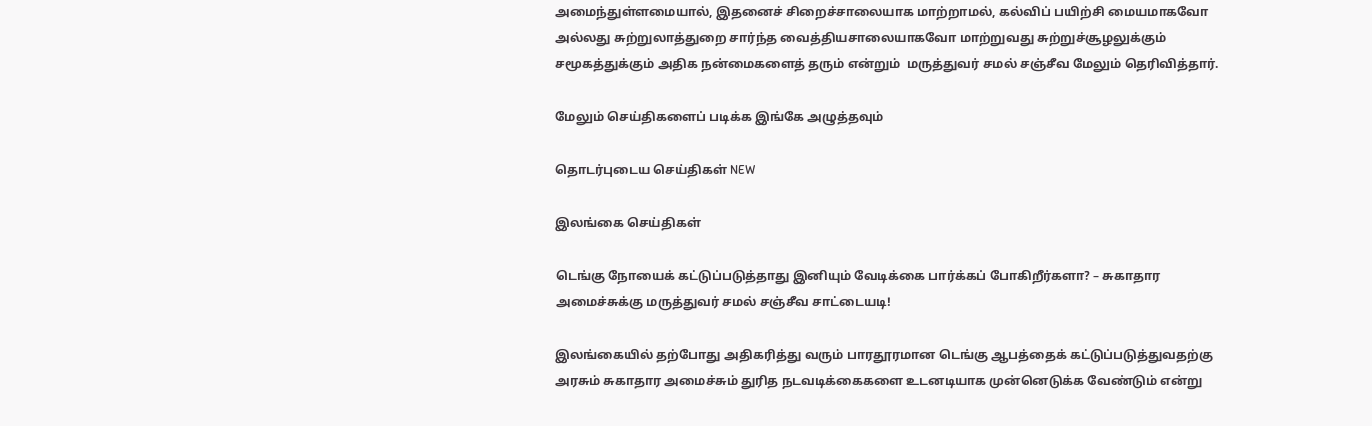அமைந்துள்ளமையால், இதனைச் சிறைச்சாலையாக மாற்றாமல், கல்விப் பயிற்சி மையமாகவோ அல்லது சுற்றுலாத்துறை சார்ந்த வைத்தியசாலையாகவோ மாற்றுவது சுற்றுச்சூழலுக்கும் சமூகத்துக்கும் அதிக நன்மைகளைத் தரும் என்றும்  மருத்துவர் சமல் சஞ்சீவ மேலும் தெரிவித்தார்.

மேலும் செய்திகளைப் படிக்க இங்கே அழுத்தவும்

தொடர்புடைய செய்திகள் NEW

இலங்கை செய்திகள்

டெங்கு நோயைக் கட்டுப்படுத்தாது இனியும் வேடிக்கை பார்க்கப் போகிறீர்களா? – சுகாதார அமைச்சுக்கு மருத்துவர் சமல் சஞ்சீவ சாட்டையடி!

இலங்கையில் தற்போது அதிகரித்து வரும் பாரதூரமான டெங்கு ஆபத்தைக் கட்டுப்படுத்துவதற்கு அரசும் சுகாதார அமைச்சும் துரித நடவடிக்கைகளை உடனடியாக முன்னெடுக்க வேண்டும் என்று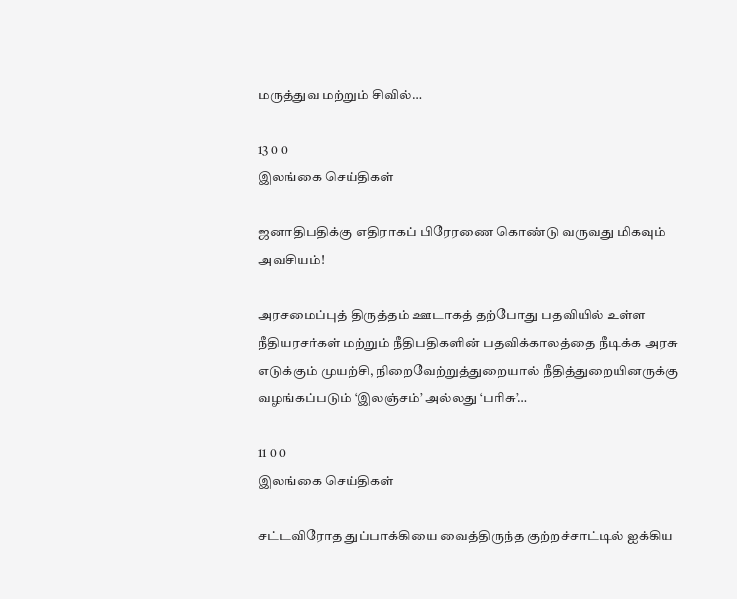மருத்துவ மற்றும் சிவில்…

13 0 0
இலங்கை செய்திகள்

ஜனாதிபதிக்கு எதிராகப் பிரேரணை கொண்டு வருவது மிகவும் அவசியம்!

அரசமைப்புத் திருத்தம் ஊடாகத் தற்போது பதவியில் உள்ள நீதியரசர்கள் மற்றும் நீதிபதிகளின் பதவிக்காலத்தை நீடிக்க அரசு எடுக்கும் முயற்சி, நிறைவேற்றுத்துறையால் நீதித்துறையினருக்கு வழங்கப்படும் ‘இலஞ்சம்’ அல்லது ‘பரிசு’…

11 0 0
இலங்கை செய்திகள்

சட்டவிரோத துப்பாக்கியை வைத்திருந்த குற்றச்சாட்டில் ஐக்கிய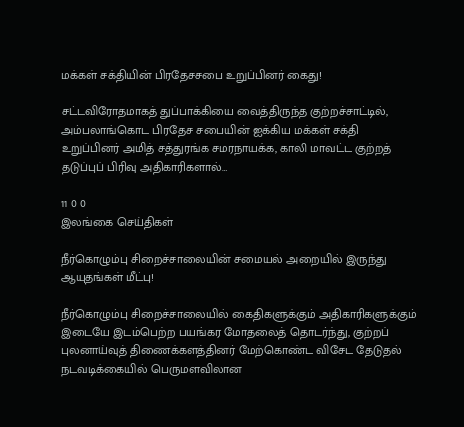மக்கள் சக்தியின் பிரதேசசபை உறுப்பினர் கைது!

சட்டவிரோதமாகத் துப்பாக்கியை வைத்திருந்த குற்றச்சாட்டில், அம்பலாங்கொட பிரதேச சபையின் ஐக்கிய மக்கள் சக்தி உறுப்பினர் அமித் சத்துரங்க சமரநாயக்க, காலி மாவட்ட குற்றத் தடுப்புப் பிரிவு அதிகாரிகளால்…

11 0 0
இலங்கை செய்திகள்

நீர்கொழும்பு சிறைச்சாலையின் சமையல் அறையில் இருந்து ஆயுதங்கள் மீட்பு!

நீர்கொழும்பு சிறைச்சாலையில் கைதிகளுக்கும் அதிகாரிகளுக்கும் இடையே இடம்பெற்ற பயங்கர மோதலைத் தொடர்ந்து, குற்றப் புலனாய்வுத் திணைக்களத்தினர் மேற்கொண்ட விசேட தேடுதல் நடவடிக்கையில் பெருமளவிலான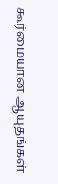கூர்மையான ஆயுதங்கள்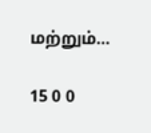மற்றும்…

15 0 0